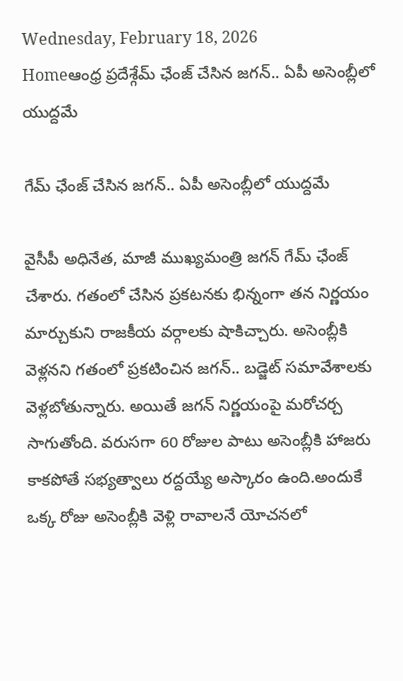Wednesday, February 18, 2026
Homeఆంధ్ర ప్రదేశ్గేమ్ ఛేంజ్ చేసిన జగన్.. ఏపీ అసెంబ్లీలో యుద్దమే

గేమ్ ఛేంజ్ చేసిన జగన్.. ఏపీ అసెంబ్లీలో యుద్దమే

వైసీపీ అధినేత, మాజీ ముఖ్యమంత్రి జగన్ గేమ్ ఛేంజ్ చేశారు. గతంలో చేసిన ప్రకటనకు భిన్నంగా తన నిర్ణయం మార్చుకుని రాజకీయ వర్గాలకు షాకిచ్చారు. అసెంబ్లీకి వెళ్లనని గతంలో ప్రకటించిన జగన్.. బడ్జెట్ సమావేశాలకు వెళ్లబోతున్నారు. అయితే జగన్ నిర్ణయంపై మరోచర్చ సాగుతోంది. వరుసగా 60 రోజుల పాటు అసెంబ్లీకి హాజరు కాకపోతే సభ్యత్వాలు రద్దయ్యే అస్కారం ఉంది.అందుకే ఒక్క రోజు అసెంబ్లీకి వెళ్లి రావాలనే యోచనలో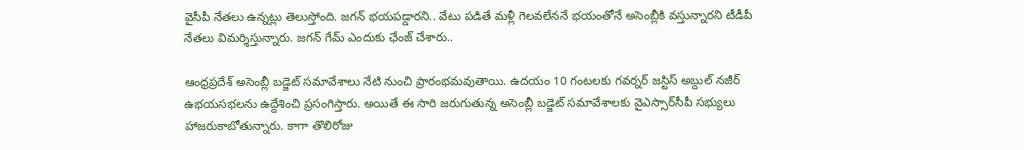వైసీపీ నేతలు ఉన్నట్లు తెలుస్తోంది. జగన్ భయపడ్డారని.. వేటు పడితే మళ్లీ గెలవలేననే భయంతోనే అసెంబ్లీకి వస్తున్నారని టీడీపీ నేతలు విమర్శిస్తున్నారు. జగన్ గేమ్ ఎందుకు ఛేంజ్ చేశారు..

ఆంధ్రప్రదేశ్‌ అసెంబ్లీ బడ్జెట్ సమావేశాలు నేటి నుంచి ప్రారంభమవుతాయి. ఉదయం 10 గంటలకు గవర్నర్‌ జస్టిస్‌ అబ్దుల్‌ నజీర్‌ ఉభయసభలను ఉద్దేశించి ప్రసంగిస్తారు. అయితే ఈ సారి జరుగుతున్న అసెంబ్లీ బడ్జెట్ సమావేశాలకు వైఎస్సార్‌సీపీ సభ్యులు హాజరుకాబోతున్నారు. కాగా తొలిరోజు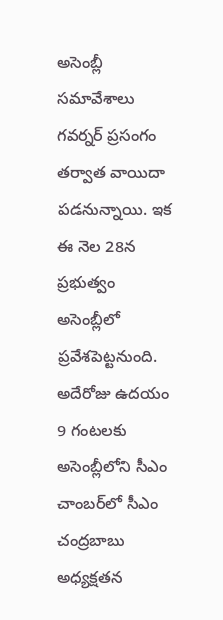అసెంబ్లీ సమావేశాలు గవర్నర్ ప్రసంగం తర్వాత వాయిదా పడనున్నాయి. ఇక ఈ నెల 28న ప్రభుత్వం అసెంబ్లీలో ప్రవేశపెట్టనుంది. అదేరోజు ఉదయం 9 గంటలకు అసెంబ్లీలోని సీఎం చాంబర్‌లో సీఎం చంద్రబాబు అధ్యక్షతన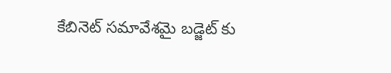కేబినెట్‌ సమావేశమై బడ్జెట్‌ కు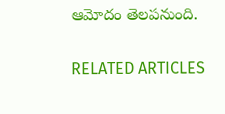ఆమోదం తెలపనుంది.

RELATED ARTICLES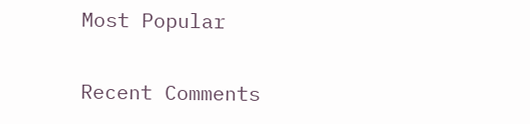Most Popular

Recent Comments